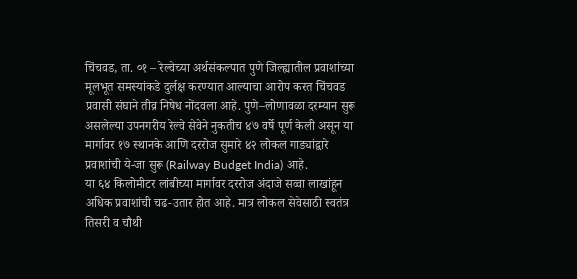चिंचवड, ता. ०१ – रेल्वेच्या अर्थसंकल्पात पुणे जिल्ह्यातील प्रवाशांच्या मूलभूत समस्यांकडे दुर्लक्ष करण्यात आल्याचा आरोप करत चिंचवड प्रवासी संघाने तीव्र निषेध नोंदवला आहे. पुणे–लोणावळा दरम्यान सुरू असलेल्या उपनगरीय रेल्वे सेवेने नुकतीच ४७ वर्षे पूर्ण केली असून या मार्गावर १७ स्थानके आणि दररोज सुमारे ४२ लोकल गाड्यांद्वारे प्रवाशांची ये-जा सुरू (Railway Budget India) आहे.
या ६४ किलोमीटर लांबीच्या मार्गावर दररोज अंदाजे सव्वा लाखांहून अधिक प्रवाशांची चढ-उतार होत आहे. मात्र लोकल सेवेसाठी स्वतंत्र तिसरी व चौथी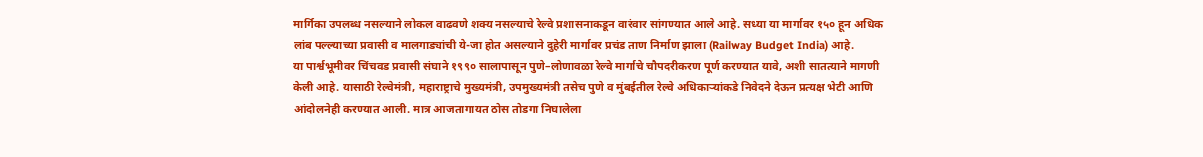मार्गिका उपलब्ध नसल्याने लोकल वाढवणे शक्य नसल्याचे रेल्वे प्रशासनाकडून वारंवार सांगण्यात आले आहे. सध्या या मार्गावर १५० हून अधिक लांब पल्ल्याच्या प्रवासी व मालगाड्यांची ये-जा होत असल्याने दुहेरी मार्गावर प्रचंड ताण निर्माण झाला (Railway Budget India) आहे.
या पार्श्वभूमीवर चिंचवड प्रवासी संघाने १९९० सालापासून पुणे–लोणावळा रेल्वे मार्गाचे चौपदरीकरण पूर्ण करण्यात यावे, अशी सातत्याने मागणी केली आहे. यासाठी रेल्वेमंत्री, महाराष्ट्राचे मुख्यमंत्री, उपमुख्यमंत्री तसेच पुणे व मुंबईतील रेल्वे अधिकाऱ्यांकडे निवेदने देऊन प्रत्यक्ष भेटी आणि आंदोलनेही करण्यात आली. मात्र आजतागायत ठोस तोडगा निघालेला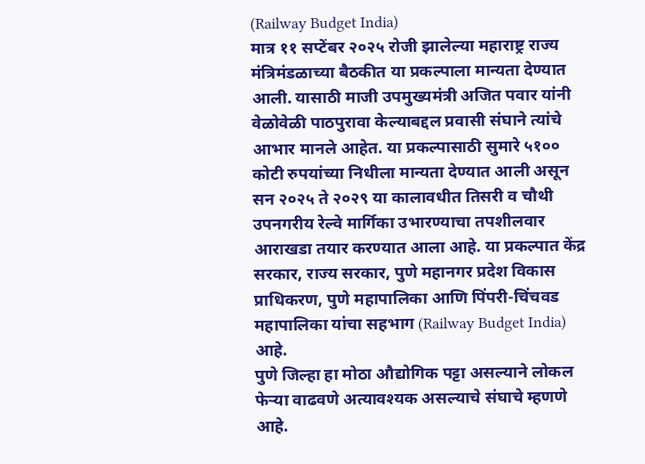(Railway Budget India)
मात्र ११ सप्टेंबर २०२५ रोजी झालेल्या महाराष्ट्र राज्य मंत्रिमंडळाच्या बैठकीत या प्रकल्पाला मान्यता देण्यात आली. यासाठी माजी उपमुख्यमंत्री अजित पवार यांनी वेळोवेळी पाठपुरावा केल्याबद्दल प्रवासी संघाने त्यांचे आभार मानले आहेत. या प्रकल्पासाठी सुमारे ५१०० कोटी रुपयांच्या निधीला मान्यता देण्यात आली असून सन २०२५ ते २०२९ या कालावधीत तिसरी व चौथी उपनगरीय रेल्वे मार्गिका उभारण्याचा तपशीलवार आराखडा तयार करण्यात आला आहे. या प्रकल्पात केंद्र सरकार, राज्य सरकार, पुणे महानगर प्रदेश विकास प्राधिकरण, पुणे महापालिका आणि पिंपरी-चिंचवड महापालिका यांचा सहभाग (Railway Budget India) आहे.
पुणे जिल्हा हा मोठा औद्योगिक पट्टा असल्याने लोकल फेऱ्या वाढवणे अत्यावश्यक असल्याचे संघाचे म्हणणे आहे.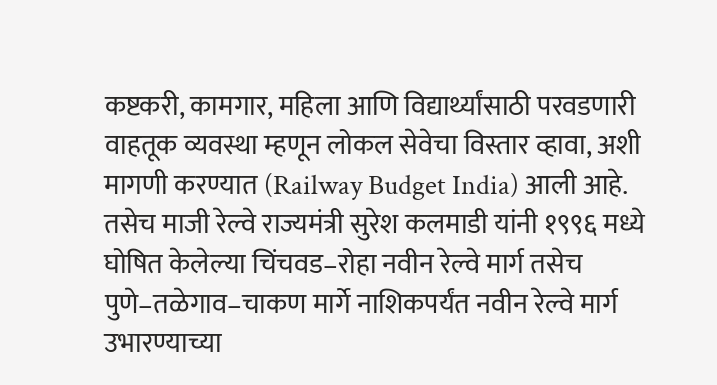कष्टकरी, कामगार, महिला आणि विद्यार्थ्यांसाठी परवडणारी वाहतूक व्यवस्था म्हणून लोकल सेवेचा विस्तार व्हावा, अशी मागणी करण्यात (Railway Budget India) आली आहे.
तसेच माजी रेल्वे राज्यमंत्री सुरेश कलमाडी यांनी १९९६ मध्ये घोषित केलेल्या चिंचवड–रोहा नवीन रेल्वे मार्ग तसेच पुणे–तळेगाव–चाकण मार्गे नाशिकपर्यंत नवीन रेल्वे मार्ग उभारण्याच्या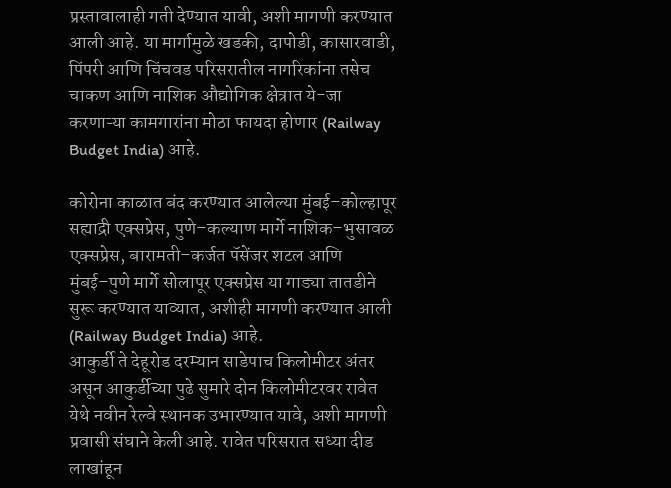प्रस्तावालाही गती देण्यात यावी, अशी मागणी करण्यात आली आहे. या मार्गामुळे खडकी, दापोडी, कासारवाडी, पिंपरी आणि चिंचवड परिसरातील नागरिकांना तसेच चाकण आणि नाशिक औद्योगिक क्षेत्रात ये-जा करणाऱ्या कामगारांना मोठा फायदा होणार (Railway Budget India) आहे.

कोरोना काळात बंद करण्यात आलेल्या मुंबई–कोल्हापूर सह्याद्री एक्सप्रेस, पुणे–कल्याण मार्गे नाशिक–भुसावळ एक्सप्रेस, बारामती–कर्जत पॅसेंजर शटल आणि मुंबई–पुणे मार्गे सोलापूर एक्सप्रेस या गाड्या तातडीने सुरू करण्यात याव्यात, अशीही मागणी करण्यात आली (Railway Budget India) आहे.
आकुर्डी ते देहूरोड दरम्यान साडेपाच किलोमीटर अंतर असून आकुर्डीच्या पुढे सुमारे दोन किलोमीटरवर रावेत येथे नवीन रेल्वे स्थानक उभारण्यात यावे, अशी मागणी प्रवासी संघाने केली आहे. रावेत परिसरात सध्या दीड लाखांहून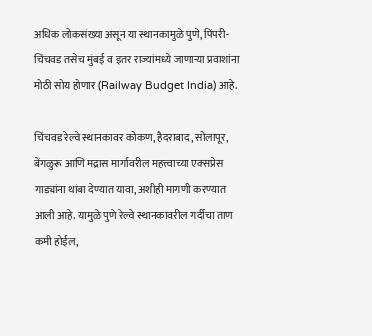अधिक लोकसंख्या असून या स्थानकामुळे पुणे, पिंपरी-चिंचवड तसेच मुंबई व इतर राज्यांमध्ये जाणाऱ्या प्रवाशांना मोठी सोय होणार (Railway Budget India) आहे.

चिंचवड रेल्वे स्थानकावर कोकण, हैदराबाद, सोलापूर, बेंगळुरू आणि मद्रास मार्गावरील महत्त्वाच्या एक्सप्रेस गाड्यांना थांबा देण्यात यावा, अशीही मागणी करण्यात आली आहे. यामुळे पुणे रेल्वे स्थानकावरील गर्दीचा ताण कमी होईल,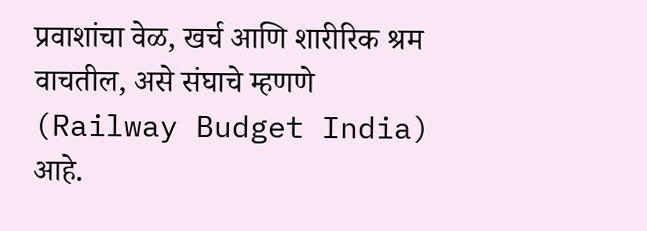प्रवाशांचा वेळ, खर्च आणि शारीरिक श्रम वाचतील, असे संघाचे म्हणणे (Railway Budget India) आहे.